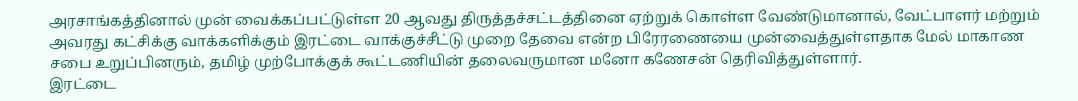அரசாங்கத்தினால் முன் வைக்கப்பட்டுள்ள 20 ஆவது திருத்தச்சட்டத்தினை ஏற்றுக் கொள்ள வேண்டுமானால், வேட்பாளர் மற்றும் அவரது கட்சிக்கு வாக்களிக்கும் இரட்டை வாக்குச்சீட்டு முறை தேவை என்ற பிரேரணையை முன்வைத்துள்ளதாக மேல் மாகாண சபை உறுப்பினரும், தமிழ் முற்போக்குக் கூட்டணியின் தலைவருமான மனோ கணேசன் தெரிவித்துள்ளார்.
இரட்டை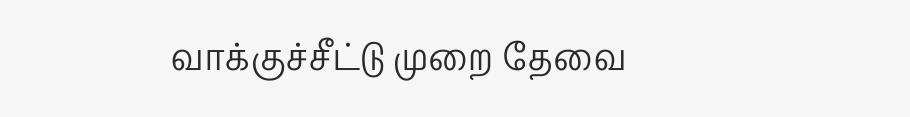வாக்குச்சீட்டு முறை தேவை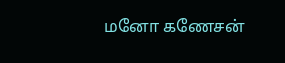மனோ கணேசன்